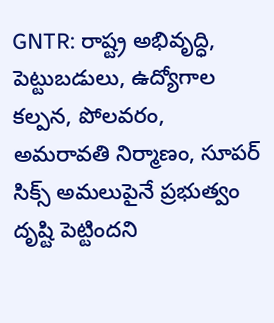GNTR: రాష్ట్ర అభివృద్ధి, పెట్టుబడులు, ఉద్యోగాల కల్పన, పోలవరం, అమరావతి నిర్మాణం, సూపర్ సిక్స్ అమలుపైనే ప్రభుత్వం దృష్టి పెట్టిందని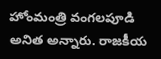హోంమంత్రి వంగలపూడి అనిత అన్నారు. రాజకీయ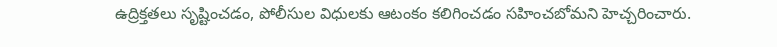ఉద్రిక్తతలు సృష్టించడం, పోలీసుల విధులకు ఆటంకం కలిగించడం సహించబోమని హెచ్చరించారు.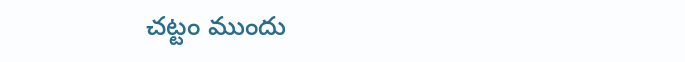చట్టం ముందు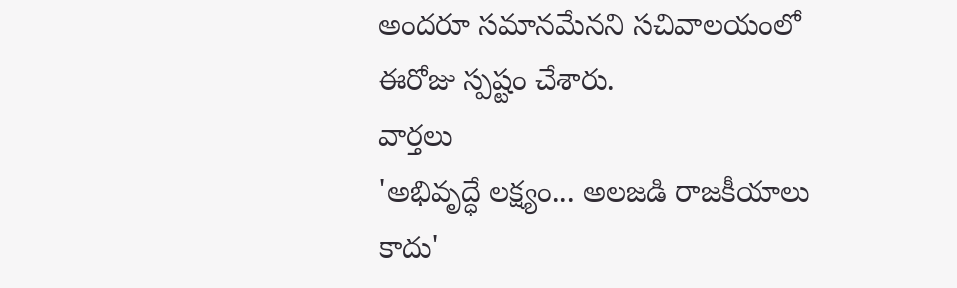అందరూ సమానమేనని సచివాలయంలో ఈరోజు స్పష్టం చేశారు.
వార్తలు
'అభివృద్ధే లక్ష్యం... అలజడి రాజకీయాలు కాదు'